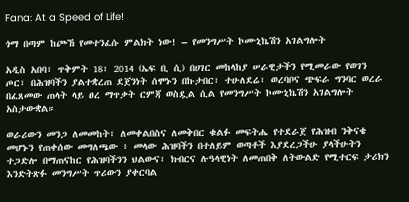Fana: At a Speed of Life!

ጎማ በጣም ከጮኸ የመተንፈሱ ምልክት ነው! – የመንግሥት ኮሙኒኬሽን አገልግሎት

አዲስ አበባ፣ ጥቅምት 18፣ 2014 (ኤፍ ቢ ሲ) በሀገር መከላከያ ሠራዊታችን የሚመራው የወገን ጦር፣ በሕዝባችን ያልተቋረጠ ደጀንነት ሰሞኑን በኩታበር፣ ተሁለደሬ፣ ወረባቦና ጭፍራ ግንባር ወረራ በፈጸመው ጠላት ላይ ፀረ ማጥቃት ርምጃ ወስዷል ሲል የመንግሥት ኮሙኒኬሽን አገልግሎት አስታውቋል።

ወራሪውን መንጋ ለመመከት፣ ለመቀልበስና ለመቅበር ቁልፉ መፍትሔ የተደራጀ የሕዝብ ንቅናቄ መሆኑን የጠቀሰው መግለጫው ፥ መላው ሕዝባችን በተለይም ወጣቶች እያደረጋችሁ ያላችሁትን ተጋድሎ በማጠናከር የሕዝባችንን ህልውና፣ ክብርና ሉዓላዊነት ለመጠበቅ ለትውልድ የሚተርፍ ታሪክን እንድትጽፉ መንግሥት ጥሪውን ያቀርባል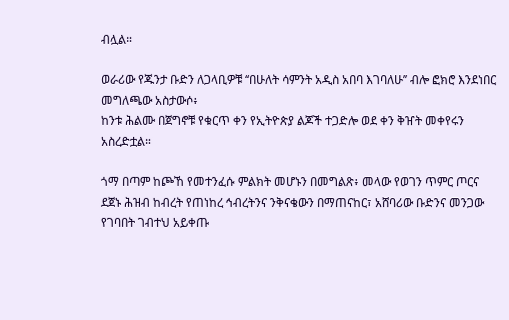ብሏል።

ወራሪው የጁንታ ቡድን ለጋላቢዎቹ ‘‘በሁለት ሳምንት አዲስ አበባ እገባለሁ’’ ብሎ ፎክሮ እንደነበር መግለጫው አስታውሶ፥
ከንቱ ሕልሙ በጀግኖቹ የቁርጥ ቀን የኢትዮጵያ ልጆች ተጋድሎ ወደ ቀን ቅዠት መቀየሩን አስረድቷል።

ጎማ በጣም ከጮኸ የመተንፈሱ ምልክት መሆኑን በመግልጽ፥ መላው የወገን ጥምር ጦርና ደጀኑ ሕዝብ ከብረት የጠነከረ ኅብረትንና ንቅናቄውን በማጠናከር፣ አሸባሪው ቡድንና መንጋው የገባበት ገብተህ አይቀጡ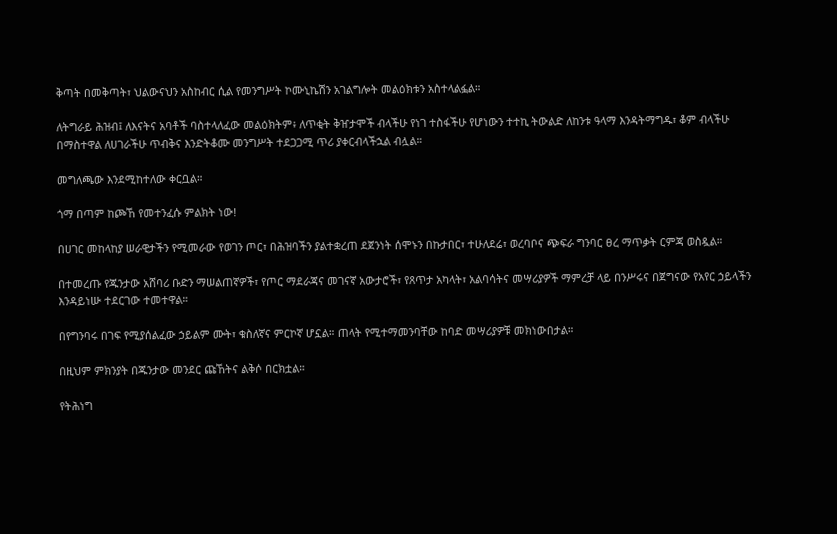ቅጣት በመቅጣት፣ ህልውናህን አስከብር ሲል የመንግሥት ኮሙኒኬሽን አገልግሎት መልዕክቱን አስተላልፏል።

ለትግራይ ሕዝብ፤ ለእናትና አባቶች ባስተላለፈው መልዕክትም፥ ለጥቂት ቅዠታሞች ብላችሁ የነገ ተስፋችሁ የሆነውን ተተኪ ትውልድ ለከንቱ ዓላማ እንዳትማግዱ፣ ቆም ብላችሁ በማስተዋል ለሀገራችሁ ጥብቅና እንድትቆሙ መንግሥት ተደጋጋሚ ጥሪ ያቀርብላችኋል ብሏል።

መግለጫው እንደሚከተለው ቀርቧል።

ጎማ በጣም ከጮኸ የመተንፈሱ ምልክት ነው!

በሀገር መከላከያ ሠራዊታችን የሚመራው የወገን ጦር፣ በሕዝባችን ያልተቋረጠ ደጀንነት ሰሞኑን በኩታበር፣ ተሁለደሬ፣ ወረባቦና ጭፍራ ግንባር ፀረ ማጥቃት ርምጃ ወስዷል።

በተመረጡ የጁንታው አሸባሪ ቡድን ማሠልጠኛዎች፣ የጦር ማደራጃና መገናኛ አውታሮች፣ የጸጥታ አካላት፣ አልባሳትና መሣሪያዎች ማምረቻ ላይ በንሥሩና በጀግናው የአየር ኃይላችን እንዳይነሡ ተደርገው ተመተዋል።

በየግንባሩ በገፍ የሚያሰልፈው ኃይልም ሙት፣ ቁስለኛና ምርኮኛ ሆኗል። ጠላት የሚተማመንባቸው ከባድ መሣሪያዎቹ መክነውበታል።

በዚህም ምክንያት በጁንታው መንደር ጩኸትና ልቅሶ በርክቷል።

የትሕነግ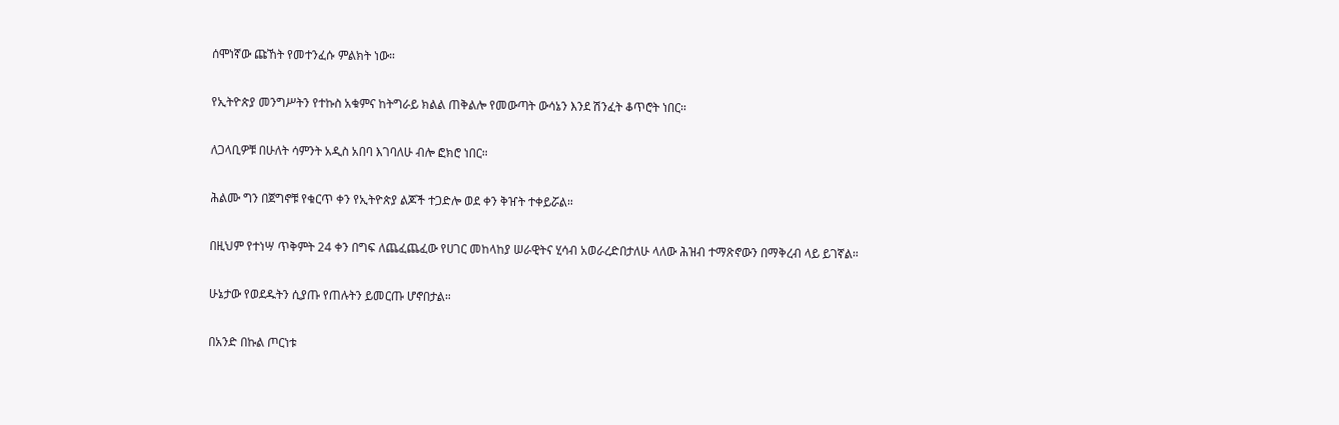ሰሞነኛው ጩኸት የመተንፈሱ ምልክት ነው።

የኢትዮጵያ መንግሥትን የተኩስ አቁምና ከትግራይ ክልል ጠቅልሎ የመውጣት ውሳኔን እንደ ሽንፈት ቆጥሮት ነበር።

ለጋላቢዎቹ በሁለት ሳምንት አዲስ አበባ እገባለሁ ብሎ ፎክሮ ነበር።

ሕልሙ ግን በጀግኖቹ የቁርጥ ቀን የኢትዮጵያ ልጆች ተጋድሎ ወደ ቀን ቅዠት ተቀይሯል።

በዚህም የተነሣ ጥቅምት 24 ቀን በግፍ ለጨፈጨፈው የሀገር መከላከያ ሠራዊትና ሂሳብ አወራረድበታለሁ ላለው ሕዝብ ተማጽኖውን በማቅረብ ላይ ይገኛል።

ሁኔታው የወደዱትን ሲያጡ የጠሉትን ይመርጡ ሆኖበታል።

በአንድ በኩል ጦርነቱ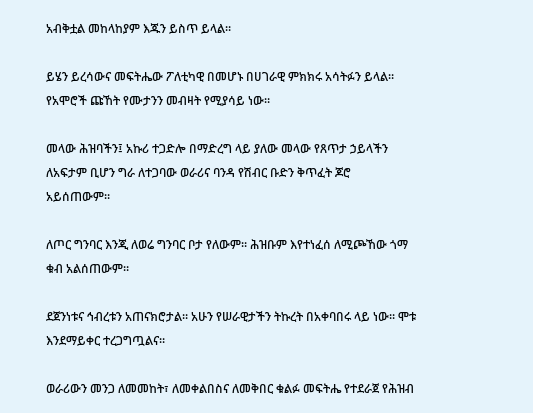አብቅቷል መከላከያም እጁን ይስጥ ይላል።

ይሄን ይረሳውና መፍትሔው ፖለቲካዊ በመሆኑ በሀገራዊ ምክክሩ አሳትፉን ይላል። የአሞሮች ጩኸት የሙታንን መብዛት የሚያሳይ ነው።

መላው ሕዝባችን፤ አኩሪ ተጋድሎ በማድረግ ላይ ያለው መላው የጸጥታ ኃይላችን ለአፍታም ቢሆን ግራ ለተጋባው ወራሪና ባንዳ የሽብር ቡድን ቅጥፈት ጆሮ አይሰጠውም።

ለጦር ግንባር እንጂ ለወሬ ግንባር ቦታ የለውም። ሕዝቡም እየተነፈሰ ለሚጮኸው ጎማ ቁብ አልሰጠውም።

ደጀንነቱና ኅብረቱን አጠናክሮታል። አሁን የሠራዊታችን ትኩረት በአቀባበሩ ላይ ነው። ሞቱ እንደማይቀር ተረጋግጧልና።

ወራሪውን መንጋ ለመመከት፣ ለመቀልበስና ለመቅበር ቁልፉ መፍትሔ የተደራጀ የሕዝብ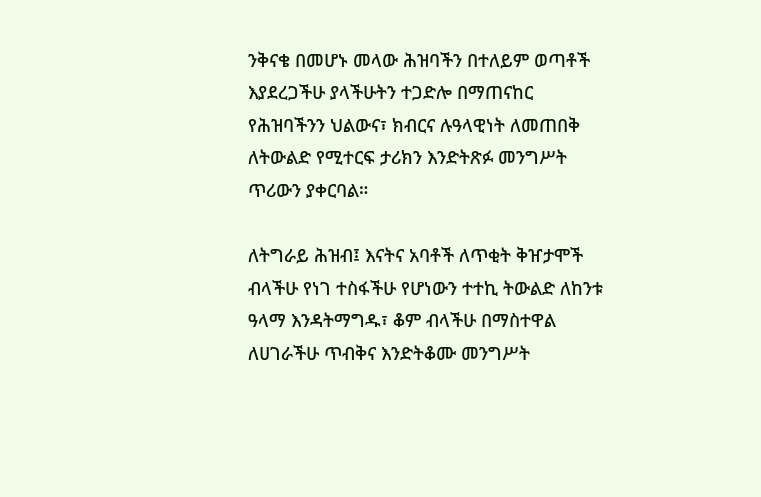ንቅናቄ በመሆኑ መላው ሕዝባችን በተለይም ወጣቶች እያደረጋችሁ ያላችሁትን ተጋድሎ በማጠናከር የሕዝባችንን ህልውና፣ ክብርና ሉዓላዊነት ለመጠበቅ ለትውልድ የሚተርፍ ታሪክን እንድትጽፉ መንግሥት ጥሪውን ያቀርባል።

ለትግራይ ሕዝብ፤ እናትና አባቶች ለጥቂት ቅዠታሞች ብላችሁ የነገ ተስፋችሁ የሆነውን ተተኪ ትውልድ ለከንቱ ዓላማ እንዳትማግዱ፣ ቆም ብላችሁ በማስተዋል ለሀገራችሁ ጥብቅና እንድትቆሙ መንግሥት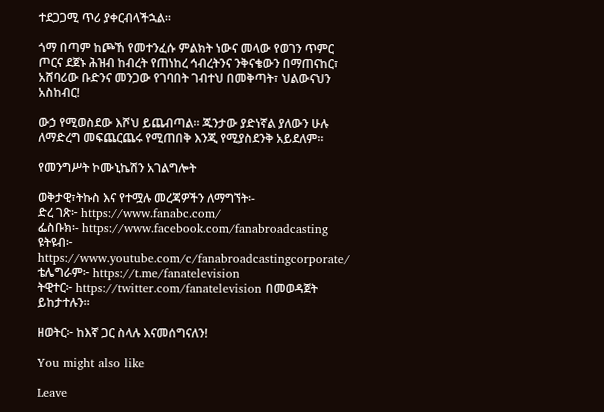ተደጋጋሚ ጥሪ ያቀርብላችኋል።

ጎማ በጣም ከጮኸ የመተንፈሱ ምልክት ነውና መላው የወገን ጥምር ጦርና ደጀኑ ሕዝብ ከብረት የጠነከረ ኅብረትንና ንቅናቄውን በማጠናከር፣ አሸባሪው ቡድንና መንጋው የገባበት ገብተህ በመቅጣት፣ ህልውናህን አስከብር!

ውኃ የሚወስደው እሾህ ይጨብጣል። ጁንታው ያድነኛል ያለውን ሁሉ ለማድረግ መፍጨርጨሩ የሚጠበቅ እንጂ የሚያስደንቅ አይደለም።

የመንግሥት ኮሙኒኬሽን አገልግሎት

ወቅታዊ፣ትኩስ እና የተሟሉ መረጃዎችን ለማግኘት፡-
ድረ ገጽ፦ https://www.fanabc.com/
ፌስቡክ፡- https://www.facebook.com/fanabroadcasting
ዩትዩብ፦ https://www.youtube.com/c/fanabroadcastingcorporate/
ቴሌግራም፦ https://t.me/fanatelevision
ትዊተር፦ https://twitter.com/fanatelevision በመወዳጀት ይከታተሉን፡፡

ዘወትር፦ ከእኛ ጋር ስላሉ እናመሰግናለን!

You might also like

Leave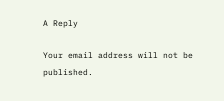A Reply

Your email address will not be published.